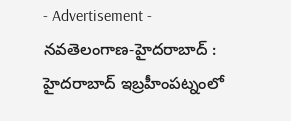- Advertisement -
నవతెలంగాణ-హైదరాబాద్ : హైదరాబాద్ ఇబ్రహీంపట్నంలో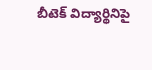బీటెక్ విద్యార్థినిపై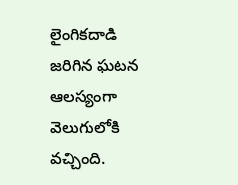లైంగికదాడి జరిగిన ఘటన ఆలస్యంగా వెలుగులోకి వచ్చింది.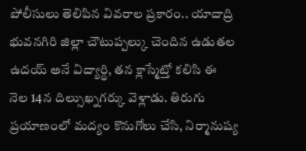పోలీసులు తెలిపిన వివరాల ప్రకారం.. యాదాద్రి భువనగిరి జిల్లా చౌటుప్పల్కు చెందిన ఉడుతల ఉదయ్ అనే విద్యార్థి, తన క్లాస్మేట్తో కలిసి ఈ నెల 14న దిల్సుఖ్నగర్కు వెళ్లాడు. తిరుగు ప్రయాణంలో మద్యం కొనుగోలు చేసి, నిర్మానుష్య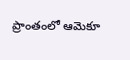ప్రాంతంలో ఆమెకూ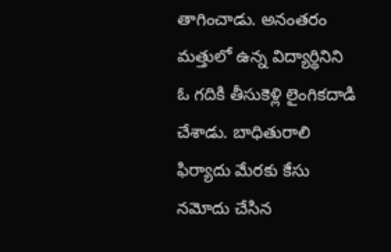తాగించాడు. అనంతరం మత్తులో ఉన్న విద్యార్థినిని ఓ గదికి తీసుకెళ్లి లైంగికదాడి చేశాడు. బాధితురాలి ఫిర్యాదు మేరకు కేసు నమోదు చేసిన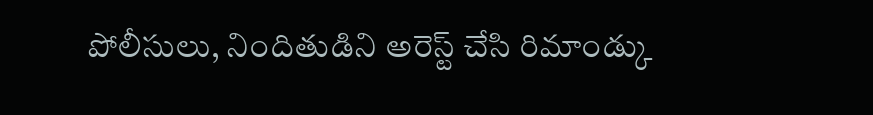పోలీసులు, నిందితుడిని అరెస్ట్ చేసి రిమాండ్కు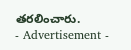తరలించారు.
- Advertisement -